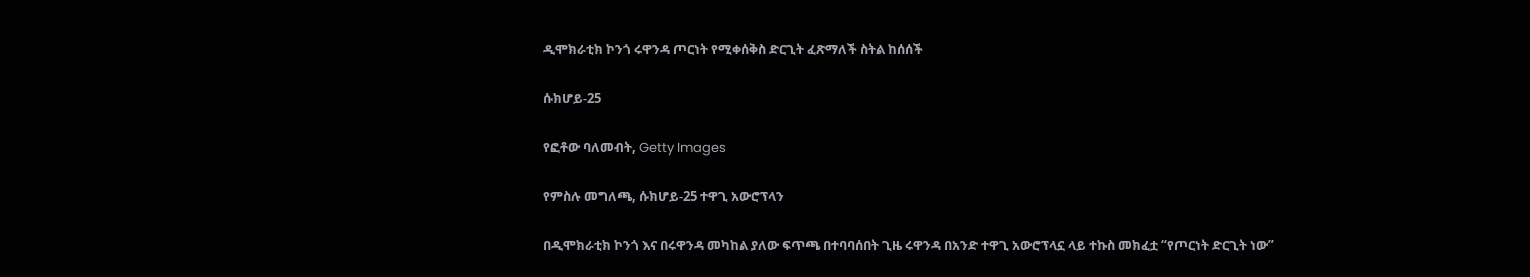ዲሞክራቲክ ኮንጎ ሩዋንዳ ጦርነት የሚቀሰቅስ ድርጊት ፈጽማለች ስትል ከሰሰች

ሱክሆይ-25

የፎቶው ባለመብት, Getty Images

የምስሉ መግለጫ, ሱክሆይ-25 ተዋጊ አውሮፕላን

በዲሞክራቲክ ኮንጎ እና በሩዋንዳ መካከል ያለው ፍጥጫ በተባባሰበት ጊዜ ሩዋንዳ በአንድ ተዋጊ አውሮፕላኗ ላይ ተኩስ መክፈቷ “የጦርነት ድርጊት ነው”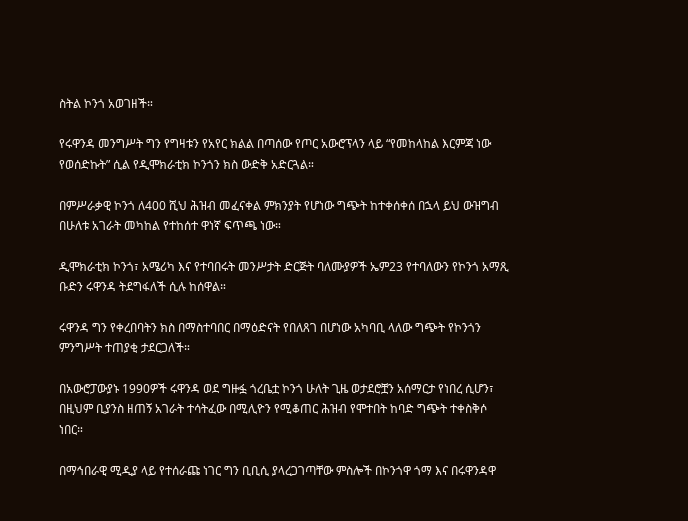ስትል ኮንጎ አወገዘች።

የሩዋንዳ መንግሥት ግን የግዛቱን የአየር ክልል በጣሰው የጦር አውሮፕላን ላይ “የመከላከል እርምጃ ነው የወሰድኩት” ሲል የዲሞክራቲክ ኮንጎን ክስ ውድቅ አድርጓል።

በምሥራቃዊ ኮንጎ ለ400 ሺህ ሕዝብ መፈናቀል ምክንያት የሆነው ግጭት ከተቀሰቀሰ በኋላ ይህ ውዝግብ በሁለቱ አገራት መካከል የተከሰተ ዋነኛ ፍጥጫ ነው።

ዲሞክራቲክ ኮንጎ፣ አሜሪካ እና የተባበሩት መንሥታት ድርጅት ባለሙያዎች ኤም23 የተባለውን የኮንጎ አማጺ ቡድን ሩዋንዳ ትደግፋለች ሲሉ ከሰዋል።

ሩዋንዳ ግን የቀረበባትን ክስ በማስተባበር በማዕድናት የበለጸገ በሆነው አካባቢ ላለው ግጭት የኮንጎን ምንግሥት ተጠያቂ ታደርጋለች።

በአውሮፓውያኑ 1990ዎች ሩዋንዳ ወደ ግዙፏ ጎረቤቷ ኮንጎ ሁለት ጊዜ ወታደሮቿን አሰማርታ የነበረ ሲሆን፣ በዚህም ቢያንስ ዘጠኝ አገራት ተሳትፈው በሚሊዮን የሚቆጠር ሕዝብ የሞተበት ከባድ ግጭት ተቀስቅሶ ነበር።

በማኅበራዊ ሚዲያ ላይ የተሰራጩ ነገር ግን ቢቢሲ ያላረጋገጣቸው ምስሎች በኮንጎዋ ጎማ እና በሩዋንዳዋ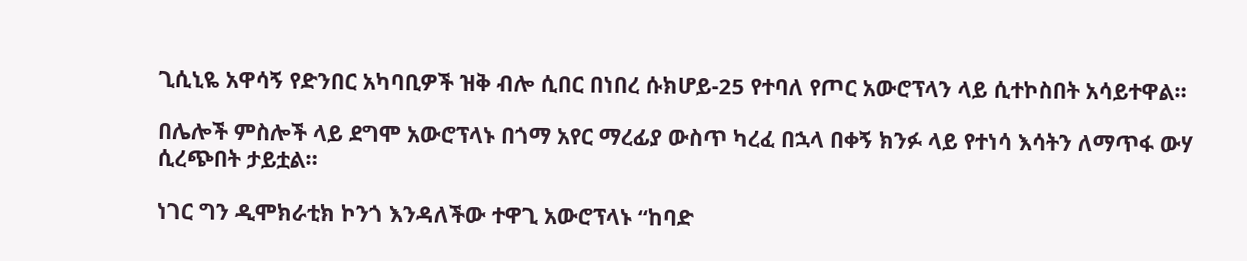ጊሲኒዬ አዋሳኝ የድንበር አካባቢዎች ዝቅ ብሎ ሲበር በነበረ ሱክሆይ-25 የተባለ የጦር አውሮፕላን ላይ ሲተኮስበት አሳይተዋል።

በሌሎች ምስሎች ላይ ደግሞ አውሮፕላኑ በጎማ አየር ማረፊያ ውስጥ ካረፈ በኋላ በቀኝ ክንፉ ላይ የተነሳ እሳትን ለማጥፋ ውሃ ሲረጭበት ታይቷል።

ነገር ግን ዲሞክራቲክ ኮንጎ እንዳለችው ተዋጊ አውሮፕላኑ “ከባድ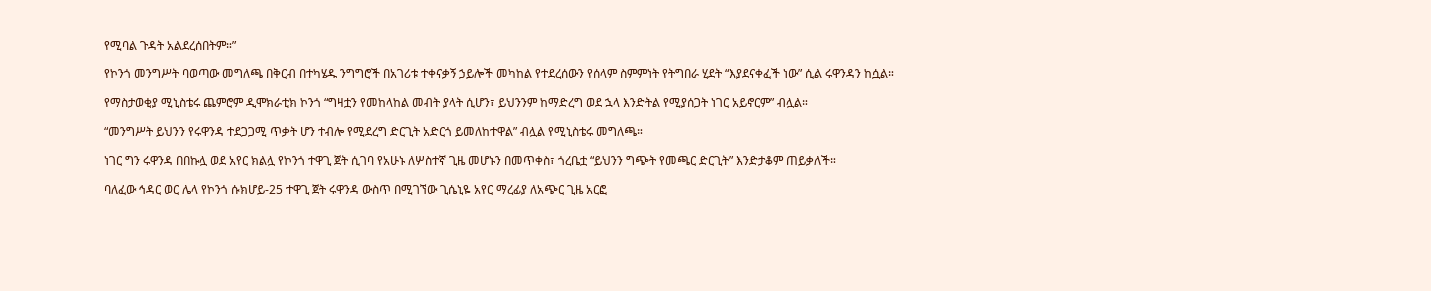የሚባል ጉዳት አልደረሰበትም።”

የኮንጎ መንግሥት ባወጣው መግለጫ በቅርብ በተካሄዱ ንግግሮች በአገሪቱ ተቀናቃኝ ኃይሎች መካከል የተደረሰውን የሰላም ስምምነት የትግበራ ሂደት “እያደናቀፈች ነው” ሲል ሩዋንዳን ከሷል።

የማስታወቂያ ሚኒስቴሩ ጨምሮም ዲሞክራቲክ ኮንጎ “ግዛቷን የመከላከል መብት ያላት ሲሆን፣ ይህንንም ከማድረግ ወደ ኋላ እንድትል የሚያሰጋት ነገር አይኖርም” ብሏል።

“መንግሥት ይህንን የሩዋንዳ ተደጋጋሚ ጥቃት ሆን ተብሎ የሚደረግ ድርጊት አድርጎ ይመለከተዋል” ብሏል የሚኒስቴሩ መግለጫ።

ነገር ግን ሩዋንዳ በበኩሏ ወደ አየር ክልሏ የኮንጎ ተዋጊ ጀት ሲገባ የአሁኑ ለሦስተኛ ጊዜ መሆኑን በመጥቀስ፣ ጎረቤቷ “ይህንን ግጭት የመጫር ድርጊት” እንድታቆም ጠይቃለች።

ባለፈው ኅዳር ወር ሌላ የኮንጎ ሱክሆይ-25 ተዋጊ ጀት ሩዋንዳ ውስጥ በሚገኘው ጊሴኒዬ አየር ማረፊያ ለአጭር ጊዜ አርፎ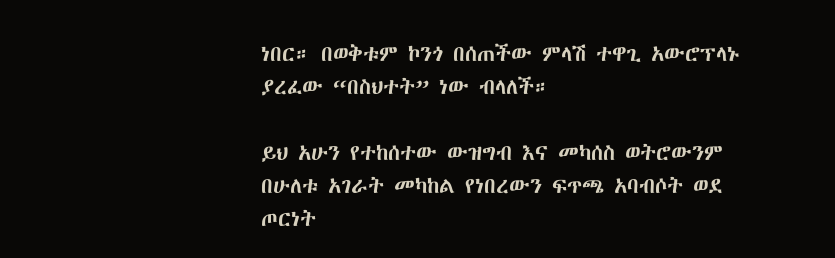ነበር። በወቅቱም ኮንጎ በሰጠችው ምላሽ ተዋጊ አውሮፕላኑ ያረፈው “በስህተት” ነው ብላለች።

ይህ አሁን የተከሰተው ውዝግብ እና መካሰስ ወትሮውንም በሁለቱ አገራት መካከል የነበረውን ፍጥጫ አባብሶት ወደ ጦርነት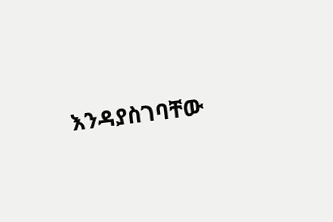እንዳያስገባቸው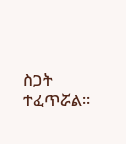ስጋት ተፈጥሯል።